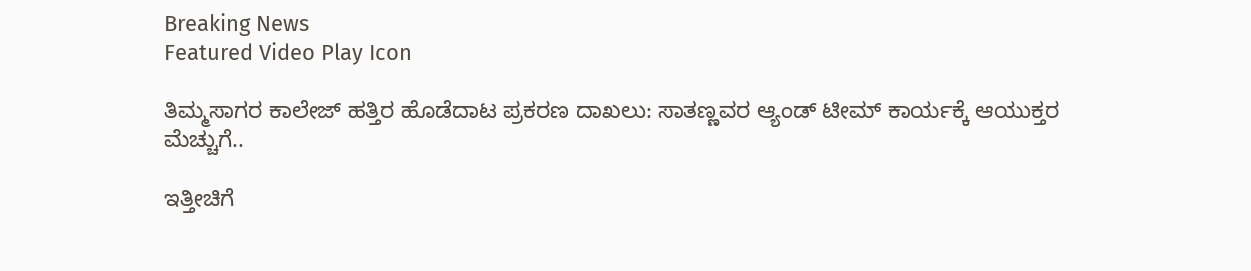Breaking News
Featured Video Play Icon

ತಿಮ್ಮಸಾಗರ ಕಾಲೇಜ್ ಹತ್ತಿರ ಹೊಡೆದಾಟ ಪ್ರಕರಣ ದಾಖಲು: ಸಾತಣ್ಣವರ ಆ್ಯಂಡ್ ಟೀಮ್ ಕಾರ್ಯಕ್ಕೆ ಆಯುಕ್ತರ ಮೆಚ್ಚುಗೆ..

ಇತ್ತೀಚಿಗೆ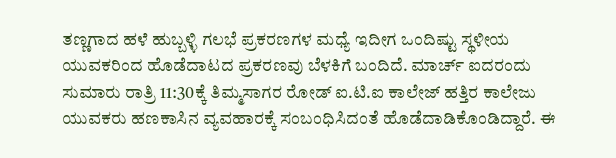ತಣ್ಣಗಾದ ಹಳೆ ಹುಬ್ಬಳ್ಳಿ ಗಲಭೆ ಪ್ರಕರಣಗಳ ಮಧ್ಯೆ ಇದೀಗ ಒಂದಿಷ್ಟು ಸ್ಥಳೀಯ ಯುವಕರಿಂದ ಹೊಡೆದಾಟದ ಪ್ರಕರಣವು ಬೆಳಕಿಗೆ ಬಂದಿದೆ. ಮಾರ್ಚ್ ಐದರಂದು ಸುಮಾರು ರಾತ್ರಿ 11:30ಕ್ಕೆ ತಿಮ್ಮಸಾಗರ ರೋಡ್ ಐ.ಟಿ.ಐ ಕಾಲೇಜ್ ಹತ್ತಿರ ಕಾಲೇಜು ಯುವಕರು ಹಣಕಾಸಿನ ವ್ಯವಹಾರಕ್ಕೆ ಸಂಬಂಧಿಸಿದಂತೆ ಹೊಡೆದಾಡಿಕೊಂಡಿದ್ದಾರೆ. ಈ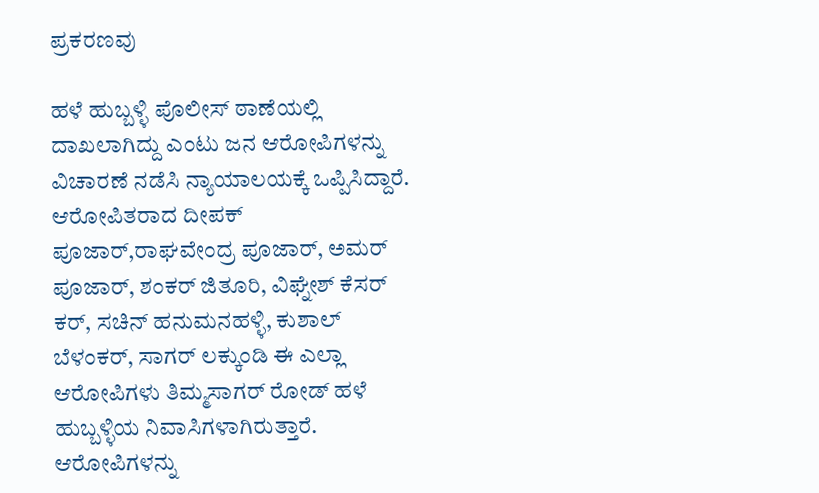ಪ್ರಕರಣವು

ಹಳೆ ಹುಬ್ಬಳ್ಳಿ ಪೊಲೀಸ್ ಠಾಣೆಯಲ್ಲಿ ದಾಖಲಾಗಿದ್ದು ಎಂಟು ಜನ ಆರೋಪಿಗಳನ್ನು ವಿಚಾರಣೆ ನಡೆಸಿ ನ್ಯಾಯಾಲಯಕ್ಕೆ ಒಪ್ಪಿಸಿದ್ದಾರೆ. ಆರೋಪಿತರಾದ ದೀಪಕ್ ಪೂಜಾರ್,ರಾಘವೇಂದ್ರ ಪೂಜಾರ್, ಅಮರ್ ಪೂಜಾರ್, ಶಂಕರ್ ಜಿತೂರಿ, ವಿಘ್ನೇಶ್ ಕೆಸರ್ ಕರ್, ಸಚಿನ್ ಹನುಮನಹಳ್ಳಿ, ಕುಶಾಲ್ ಬೆಳಂಕರ್, ಸಾಗರ್ ಲಕ್ಕುಂಡಿ ಈ ಎಲ್ಲಾ ಆರೋಪಿಗಳು ತಿಮ್ಮಸಾಗರ್ ರೋಡ್ ಹಳೆ ಹುಬ್ಬಳ್ಳಿಯ ನಿವಾಸಿಗಳಾಗಿರುತ್ತಾರೆ. ಆರೋಪಿಗಳನ್ನು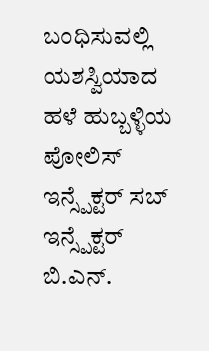ಬಂಧಿಸುವಲ್ಲಿ ಯಶಸ್ವಿಯಾದ ಹಳೆ ಹುಬ್ಬಳ್ಳಿಯ ಪೋಲಿಸ್ ಇನ್ಸ್ಪೆಕ್ಟರ್ ಸಬ್ ಇನ್ಸ್ಪೆಕ್ಟರ್ ಬಿ.ಎನ್.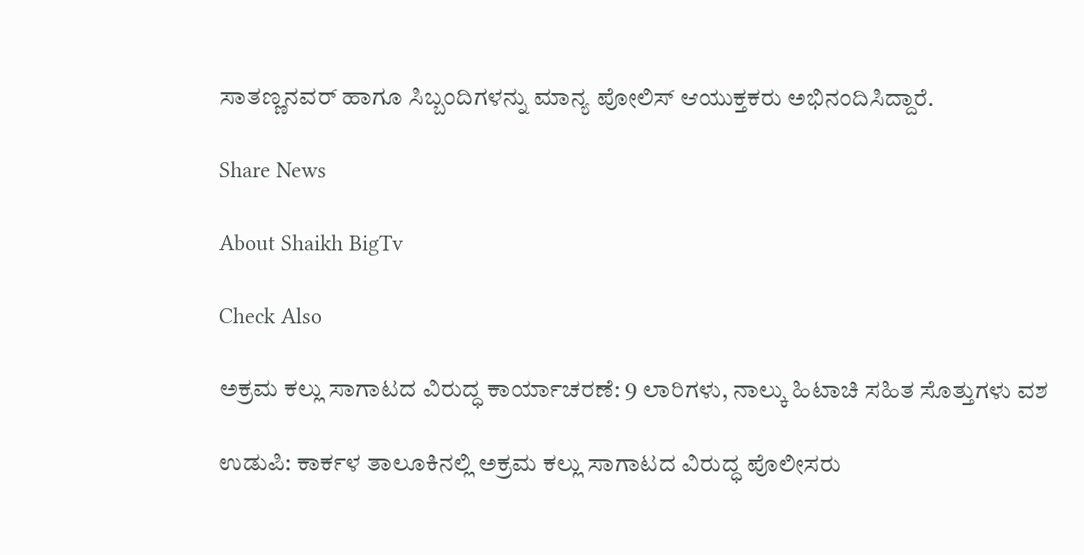ಸಾತಣ್ಣನವರ್ ಹಾಗೂ ಸಿಬ್ಬಂದಿಗಳನ್ನು ಮಾನ್ಯ ಪೋಲಿಸ್ ಆಯುಕ್ತಕರು ಅಭಿನಂದಿಸಿದ್ದಾರೆ.

Share News

About Shaikh BigTv

Check Also

ಅಕ್ರಮ ಕಲ್ಲು ಸಾಗಾಟದ ವಿರುದ್ಧ ಕಾರ್ಯಾಚರಣೆ: 9 ಲಾರಿಗಳು, ನಾಲ್ಕು ಹಿಟಾಚಿ ಸಹಿತ ಸೊತ್ತುಗಳು ವಶ

ಉಡುಪಿ: ಕಾರ್ಕಳ ತಾಲೂಕಿನಲ್ಲಿ ಅಕ್ರಮ ಕಲ್ಲು ಸಾಗಾಟದ ವಿರುದ್ಧ ಪೊಲೀಸರು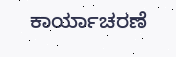ಕಾರ್ಯಾಚರಣೆ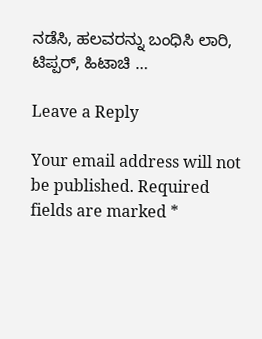ನಡೆಸಿ, ಹಲವರನ್ನು ಬಂಧಿಸಿ ಲಾರಿ, ಟಿಪ್ಪರ್, ಹಿಟಾಚಿ …

Leave a Reply

Your email address will not be published. Required fields are marked *